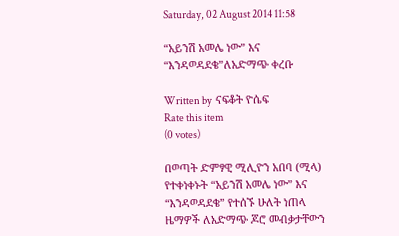Saturday, 02 August 2014 11:58

“አይንሽ አመሌ ነው” እና “እንዳወዳደቄ”ለአድማጭ ቀረቡ

Written by  ናፍቆት ዮሴፍ
Rate this item
(0 votes)

በወጣት ድምፃዊ ሚሊዮን አበባ (ሚላ) የተቀነቀኑት “አይንሽ አመሌ ነው” እና “እንዳወዳደቄ” የተሰኙ ሁለት ነጠላ ዜማዎች ለአድማጭ ጆሮ መብቃታቸውን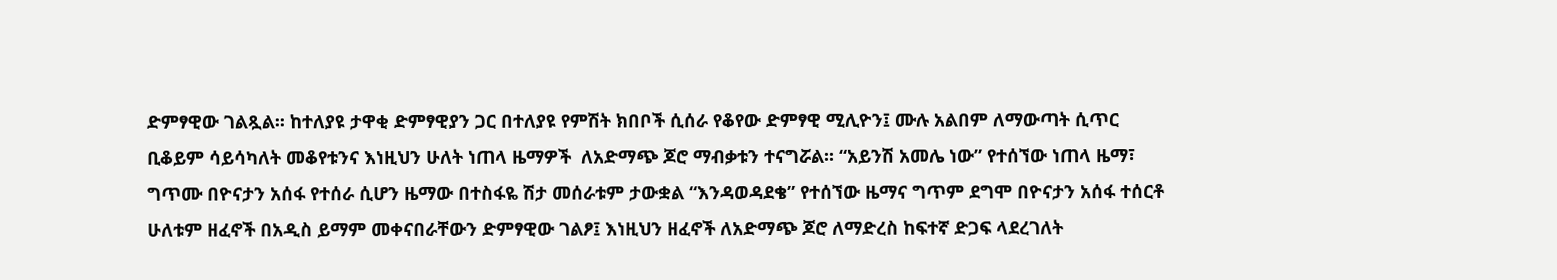ድምፃዊው ገልጿል፡፡ ከተለያዩ ታዋቂ ድምፃዊያን ጋር በተለያዩ የምሽት ክበቦች ሲሰራ የቆየው ድምፃዊ ሚሊዮን፤ ሙሉ አልበም ለማውጣት ሲጥር ቢቆይም ሳይሳካለት መቆየቱንና እነዚህን ሁለት ነጠላ ዜማዎች  ለአድማጭ ጆሮ ማብቃቱን ተናግሯል፡፡ “አይንሽ አመሌ ነው” የተሰኘው ነጠላ ዜማ፣ ግጥሙ በዮናታን አሰፋ የተሰራ ሲሆን ዜማው በተስፋዬ ሽታ መሰራቱም ታውቋል “እንዳወዳደቄ” የተሰኘው ዜማና ግጥም ደግሞ በዮናታን አሰፋ ተሰርቶ ሁለቱም ዘፈኖች በአዲስ ይማም መቀናበራቸውን ድምፃዊው ገልፆ፤ እነዚህን ዘፈኖች ለአድማጭ ጆሮ ለማድረስ ከፍተኛ ድጋፍ ላደረገለት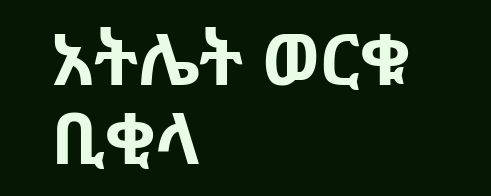አትሌት ወርቁ ቢቂላ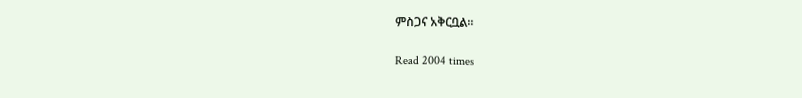ምስጋና አቅርቧል፡፡

Read 2004 times